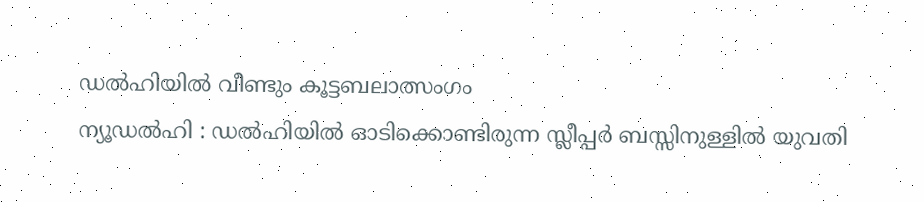ഡൽഹിയിൽ വീണ്ടും കൂട്ടബലാത്സംഗം
ന്യൂഡൽഹി : ഡൽഹിയിൽ ഓടിക്കൊണ്ടിരുന്ന സ്ലീപ്പർ ബസ്സിനുള്ളിൽ യുവതി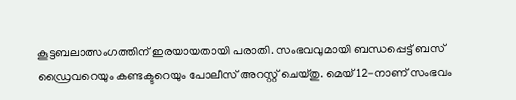കൂട്ടബലാത്സംഗത്തിന് ഇരയായതായി പരാതി. സംഭവവുമായി ബന്ധപ്പെട്ട് ബസ് ഡ്രൈവറെയും കണ്ടക്ടറെയും പോലീസ് അറസ്റ്റ് ചെയ്തു. മെയ് 12-നാണ് സംഭവം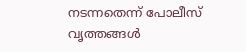നടന്നതെന്ന് പോലീസ് വൃത്തങ്ങൾ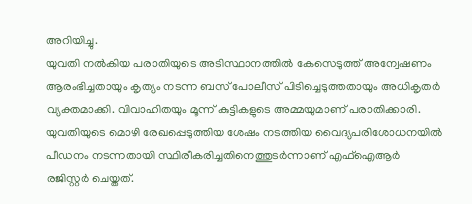അറിയിച്ചു.
യുവതി നൽകിയ പരാതിയുടെ അടിസ്ഥാനത്തിൽ കേസെടുത്ത് അന്വേഷണം ആരംഭിച്ചതായും കൃത്യം നടന്ന ബസ് പോലീസ് പിടിച്ചെടുത്തതായും അധികൃതർ വ്യക്തമാക്കി. വിവാഹിതയും മൂന്ന് കുട്ടികളുടെ അമ്മയുമാണ് പരാതിക്കാരി. യുവതിയുടെ മൊഴി രേഖപ്പെടുത്തിയ ശേഷം നടത്തിയ വൈദ്യപരിശോധനയിൽ പീഡനം നടന്നതായി സ്ഥിരീകരിച്ചതിനെത്തുടർന്നാണ് എഫ്ഐആർ രജിസ്റ്റർ ചെയ്തത്.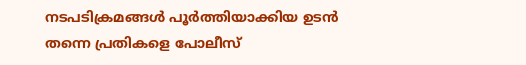നടപടിക്രമങ്ങൾ പൂർത്തിയാക്കിയ ഉടൻ തന്നെ പ്രതികളെ പോലീസ്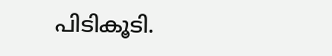പിടികൂടി.